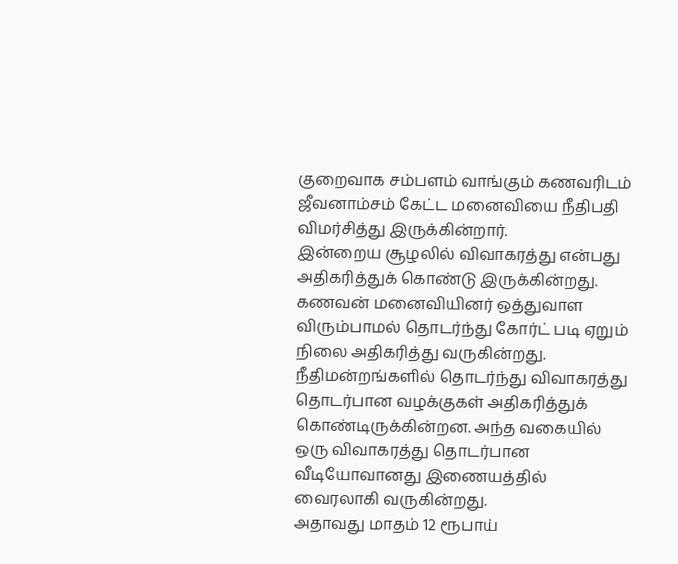குறைவாக சம்பளம் வாங்கும் கணவரிடம் ஜீவனாம்சம் கேட்ட மனைவியை நீதிபதி விமர்சித்து இருக்கின்றார்.
இன்றைய சூழலில் விவாகரத்து என்பது அதிகரித்துக் கொண்டு இருக்கின்றது. கணவன் மனைவியினர் ஒத்துவாள விரும்பாமல் தொடர்ந்து கோர்ட் படி ஏறும் நிலை அதிகரித்து வருகின்றது. நீதிமன்றங்களில் தொடர்ந்து விவாகரத்து தொடர்பான வழக்குகள் அதிகரித்துக் கொண்டிருக்கின்றன. அந்த வகையில் ஒரு விவாகரத்து தொடர்பான வீடியோவானது இணையத்தில் வைரலாகி வருகின்றது.
அதாவது மாதம் 12 ரூபாய்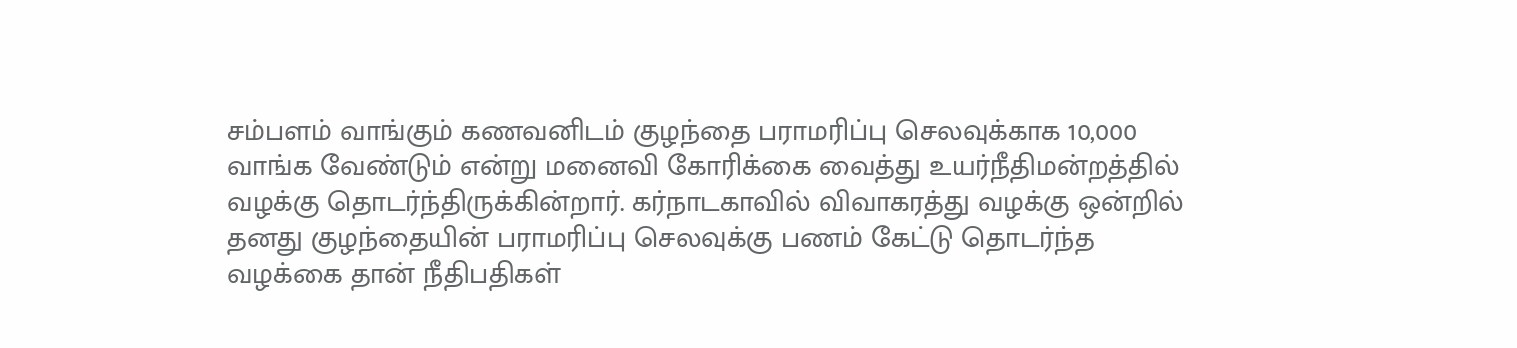சம்பளம் வாங்கும் கணவனிடம் குழந்தை பராமரிப்பு செலவுக்காக 10,000 வாங்க வேண்டும் என்று மனைவி கோரிக்கை வைத்து உயர்நீதிமன்றத்தில் வழக்கு தொடர்ந்திருக்கின்றார். கர்நாடகாவில் விவாகரத்து வழக்கு ஒன்றில் தனது குழந்தையின் பராமரிப்பு செலவுக்கு பணம் கேட்டு தொடர்ந்த வழக்கை தான் நீதிபதிகள்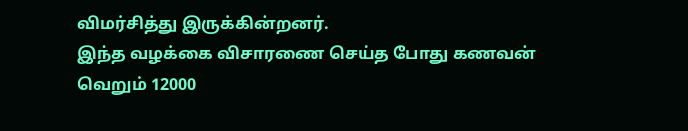விமர்சித்து இருக்கின்றனர்.
இந்த வழக்கை விசாரணை செய்த போது கணவன் வெறும் 12000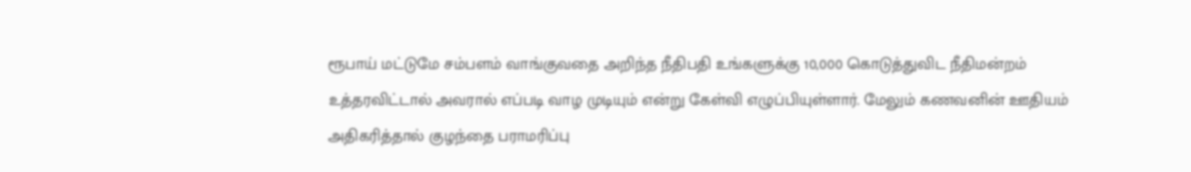ரூபாய் மட்டுமே சம்பளம் வாங்குவதை அறிந்த நீதிபதி உங்களுக்கு 10,000 கொடுத்துவிட நீதிமன்றம் உத்தரவிட்டால் அவரால் எப்படி வாழ முடியும் என்று கேள்வி எழுப்பியுள்ளார். மேலும் கணவனின் ஊதியம் அதிகரித்தால் குழந்தை பராமரிப்பு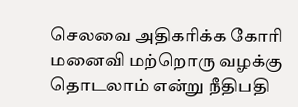செலவை அதிகரிக்க கோரி மனைவி மற்றொரு வழக்கு தொடலாம் என்று நீதிபதி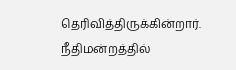தெரிவித்திருக்கின்றார். நீதிமன்றத்தில்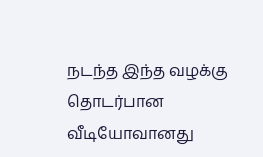நடந்த இந்த வழக்கு தொடர்பான வீடியோவானது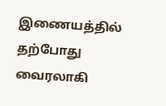இணையத்தில் தற்போது வைரலாகி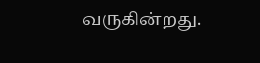வருகின்றது.